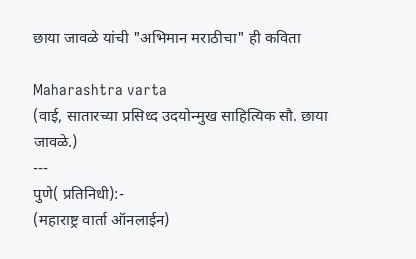छाया जावळे यांची "अभिमान मराठीचा" ही कविता

Maharashtra varta
(वाई, सातारच्या प्रसिध्द उदयोन्मुख साहित्यिक सौ. छाया जावळे.)
---
पुणे( प्रतिनिधी):-
(महाराष्ट्र वार्ता ऑनलाईन)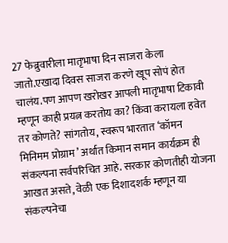27 फेब्रुवारीला मातृभाषा दिन साजरा केला जातो.एखादा दिवस साजरा करणे खूप सोपं होत चालंय.पण आपण खरोखर आपली मातृभाषा टिकावी म्हणून काही प्रयत्न करतोय का? किंवा करायला हवेत तर कोणते? सांगतोय, स्वरूप भारतात ‘कॉमन मिनिमम प्रोग्राम’ अर्थात किमान समान कार्यक्रम ही संकल्पना सर्वपरिचित आहे. सरकार कोणतीही योजना आखत असते, वेळी एक दिशादशर्क म्हणून या संकल्पनेचा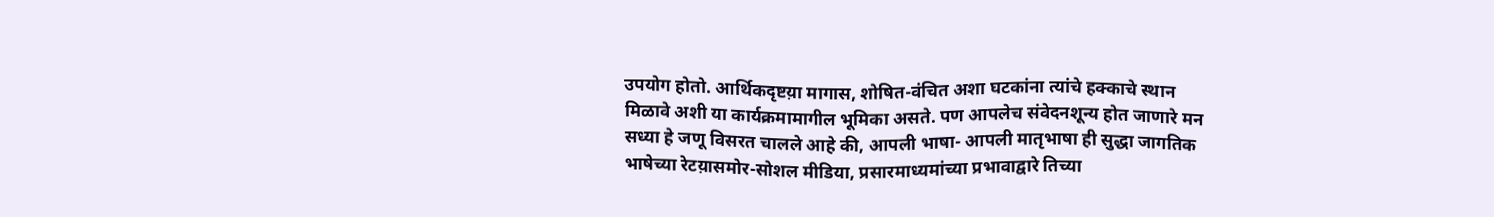उपयोग होतो. आर्थिकदृष्टय़ा मागास, शोषित-वंचित अशा घटकांना त्यांचे हक्काचे स्थान मिळावे अशी या कार्यक्रमामागील भूमिका असते. पण आपलेच संवेदनशून्य होत जाणारे मन सध्या हे जणू विसरत चालले आहे की, आपली भाषा- आपली मातृभाषा ही सुद्धा जागतिक भाषेच्या रेटय़ासमोर-सोशल मीडिया, प्रसारमाध्यमांच्या प्रभावाद्वारे तिच्या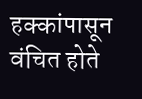हक्कांपासून वंचित होते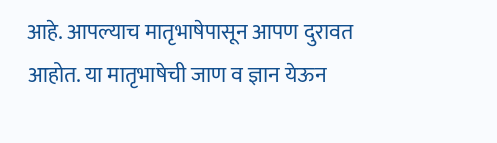आहे. आपल्याच मातृभाषेपासून आपण दुरावत आहोत. या मातृभाषेची जाण व ज्ञान येऊन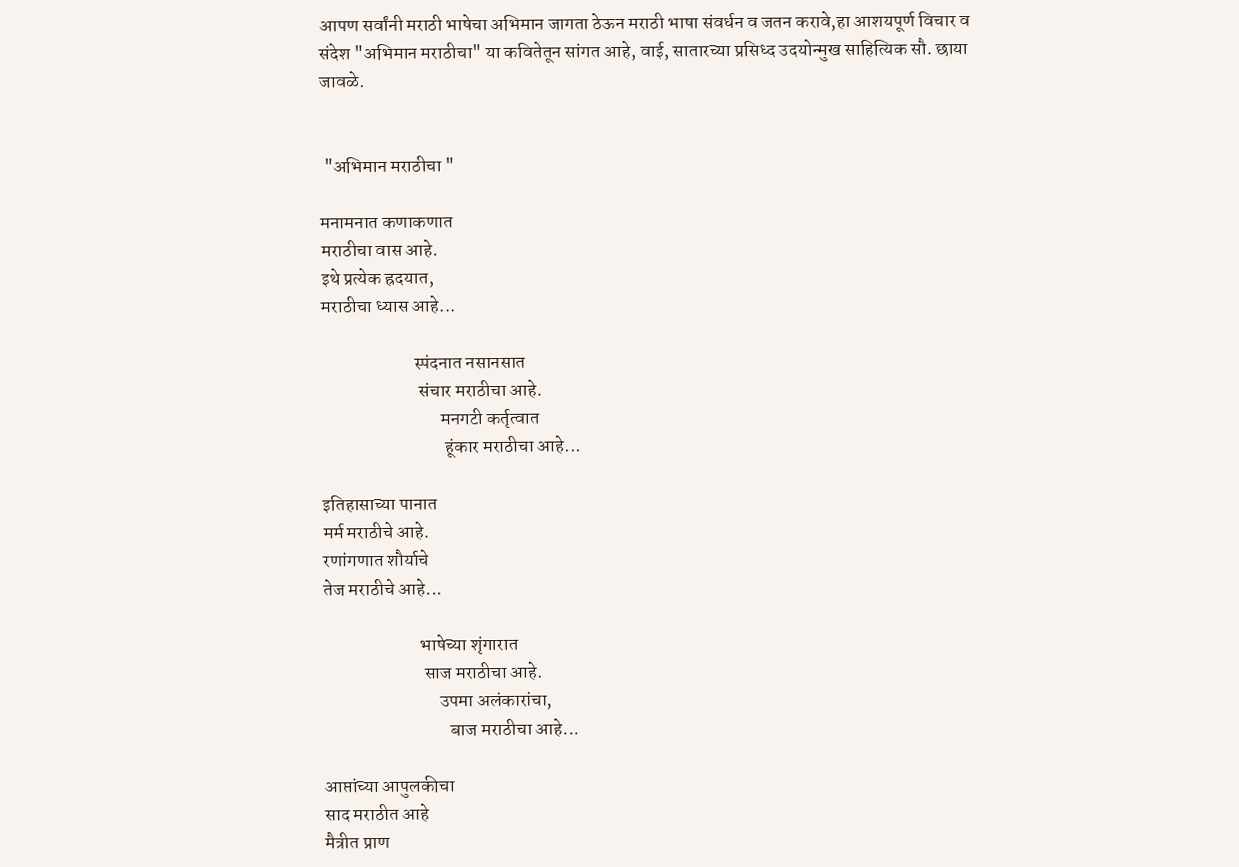आपण सर्वांनी मराठी भाषेचा अभिमान जागता ठेऊन मराठी भाषा संवर्धन व जतन करावे,हा आशयपूर्ण विचार व संदेश "अभिमान मराठीचा" या कवितेतून सांगत आहे, वाई, सातारच्या प्रसिध्द उदयोन्मुख साहित्यिक सौ. छाया जावळे.


 "अभिमान मराठीचा "

मनामनात कणाकणात
मराठीचा वास आहे.
इथे प्रत्येक ह्रदयात,
मराठीचा ध्यास आहे...

                         स्पंदनात नसानसात
                          संचार मराठीचा आहे.
                                मनगटी कर्तृत्वात
                                 हूंकार मराठीचा आहे...

इतिहासाच्या पानात
मर्म मराठीचे आहे.
रणांगणात शौर्याचे
तेज मराठीचे आहे...

                          भाषेच्या शृंगारात
                           साज मराठीचा आहे.
                               उपमा अलंकारांचा,
                                  बाज मराठीचा आहे...

आप्तांच्या आपुलकीचा
साद मराठीत आहे
मैत्रीत प्राण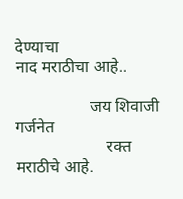देण्याचा
नाद मराठीचा आहे..

                  जय शिवाजी गर्जनेत
                      रक्त मराठीचे आहे.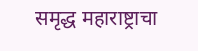समृद्ध महाराष्ट्राचा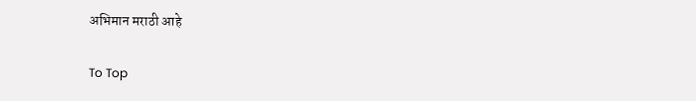अभिमान मराठी आहे

To Top